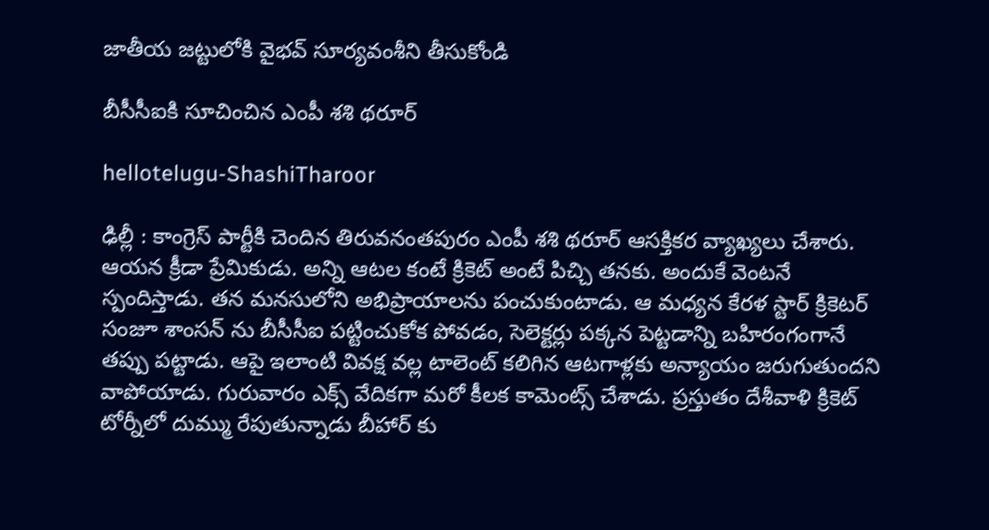జాతీయ జ‌ట్టులోకి వైభ‌వ్ సూర్య‌వంశీని తీసుకోండి

బీసీసీఐకి సూచించిన ఎంపీ శ‌శి థ‌రూర్

hellotelugu-ShashiTharoor

ఢిల్లీ : కాంగ్రెస్ పార్టీకి చెందిన తిరువ‌నంత‌పురం ఎంపీ శ‌శి థ‌రూర్ ఆస‌క్తిక‌ర వ్యాఖ్య‌లు చేశారు. ఆయ‌న క్రీడా ప్రేమికుడు. అన్ని ఆట‌ల కంటే క్రికెట్ అంటే పిచ్చి త‌న‌కు. అందుకే వెంట‌నే స్పందిస్తాడు. త‌న మ‌న‌సులోని అభిప్రాయాల‌ను పంచుకుంటాడు. ఆ మ‌ధ్య‌న కేర‌ళ స్టార్ క్రికెట‌ర్ సంజూ శాంస‌న్ ను బీసీసీఐ ప‌ట్టించుకోక పోవ‌డం, సెలెక్ట‌ర్లు ప‌క్క‌న పెట్ట‌డాన్ని బ‌హిరంగంగానే త‌ప్పు ప‌ట్టాడు. ఆపై ఇలాంటి వివ‌క్ష వ‌ల్ల టాలెంట్ క‌లిగిన ఆట‌గాళ్ల‌కు అన్యాయం జ‌రుగుతుంద‌ని వాపోయాడు. గురువారం ఎక్స్ వేదిక‌గా మ‌రో కీల‌క కామెంట్స్ చేశాడు. ప్ర‌స్తుతం దేశీవాళి క్రికెట్ టోర్నీలో దుమ్ము రేపుతున్నాడు బీహార్ కు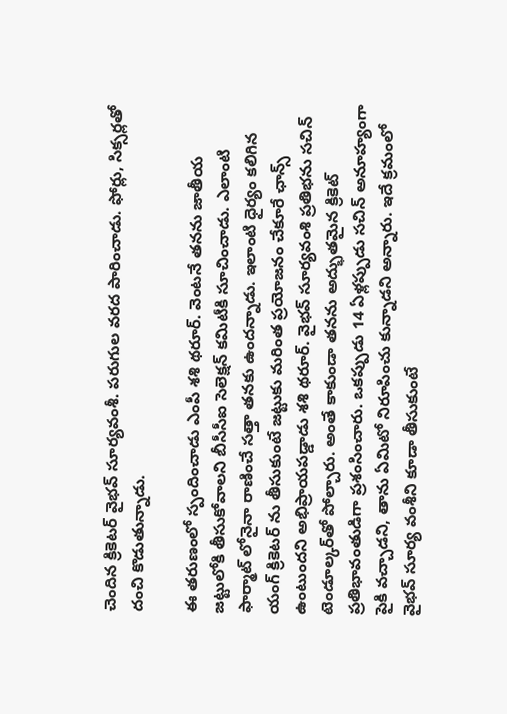చెందిన క్రికెట‌ర్ వైభ‌వ్ సూర్య‌వంశీ. ప‌రుగుల వ‌ర‌ద పారించాడు. ఫోర్లు, సిక్స‌ర్ల‌తో దంచి కొడుతున్నాడు.

ఈ త‌రుణంలో స్పందించాడు ఎంపీ శ‌శి థ‌రూర్. వెంట‌నే త‌న‌ను జాతీయ జ‌ట్టులోకి తీసుకోవాల‌ని బీసీసీఐ సెలెక్ష‌న్ క‌మిటీకి సూచించాడు. ఎలాంటి ఫార్మాట్ లోనైనా రాణించే స‌త్తా త‌న‌కు ఉంద‌న్నాడు. ఇలాంటి ధైర్యం క‌లిగిన యంగ్ క్రికెట‌ర్ ను తీసుకుంటే జ‌ట్టుకు మ‌రింత ప్ర‌యోజ‌నం చేకూరే ఛాన్స్ ఉంటుంద‌ని అభిప్రాయ‌ప‌డ్డాడు శ‌శి థ‌రూర్. వైభవ్ సూర్యవంశి ప్రతిభను సచిన్ టెండూల్కర్‌తో పోల్చారు. అంతే కాకుండా త‌న‌ను అద్భుతమైన క్రికెట్ ప్రతిభావంతుడిగా ప్రశంసించారు. ఒక‌ప్పుడు 14 ఏళ్ల‌ప్పుడు స‌చిన్ అనూహ్యంగా పైకి వ‌చ్చాడ‌ని, తాను ఏమిటో నిరూపించు కున్నాడ‌ని అన్నారు. ఇదే క్రమంలో వైభ‌వ్ సూర్య వంశీని కూడా తీసుకుంటే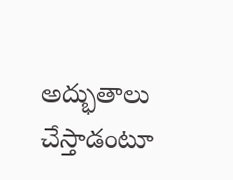అద్భుతాలు చేస్తాడంటూ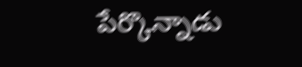పేర్కొన్నాడు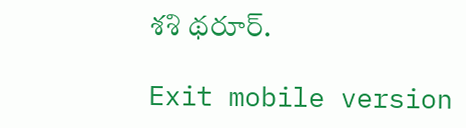శ‌శి థ‌రూర్.

Exit mobile version